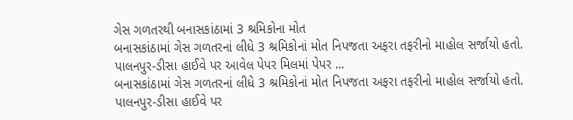ગેસ ગળતરથી બનાસકાંઠામાં 3 શ્રમિકોના મોત
બનાસકાંઠામાં ગેસ ગળતરનાં લીધે 3 શ્રમિકોનાં મોત નિપજતા અફરા તફરીનો માહોલ સર્જાયો હતો. પાલનપુર-ડીસા હાઈવે પર આવેલ પેપર મિલમાં પેપર ...
બનાસકાંઠામાં ગેસ ગળતરનાં લીધે 3 શ્રમિકોનાં મોત નિપજતા અફરા તફરીનો માહોલ સર્જાયો હતો. પાલનપુર-ડીસા હાઈવે પર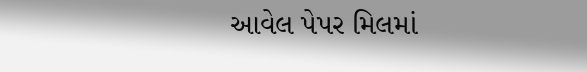આવેલ પેપર મિલમાં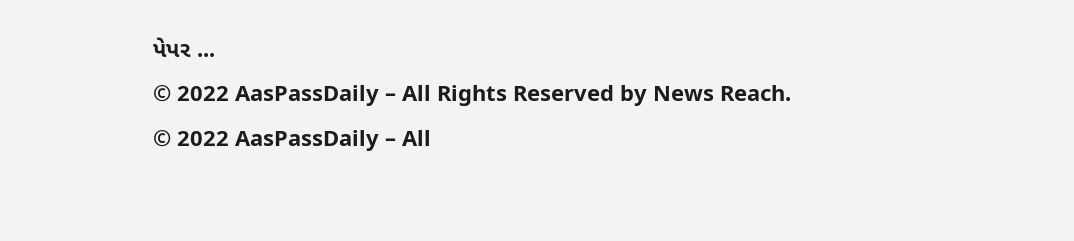પેપર ...
© 2022 AasPassDaily – All Rights Reserved by News Reach.
© 2022 AasPassDaily – All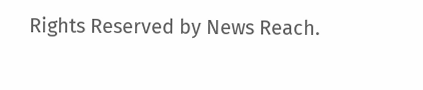Rights Reserved by News Reach.